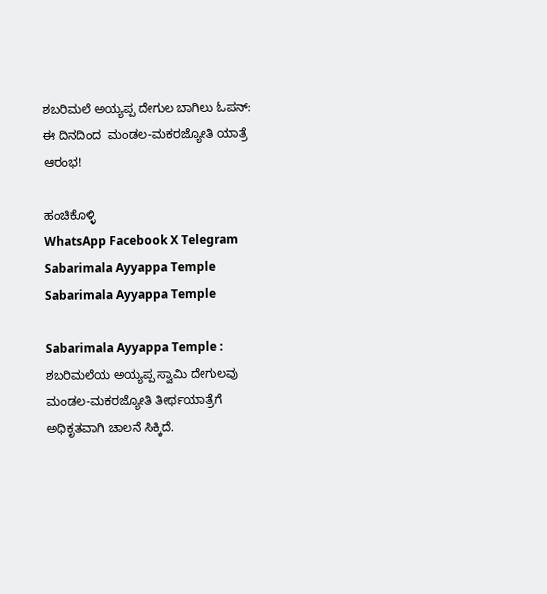ಶಬರಿಮಲೆ ಅಯ್ಯಪ್ಪ ದೇಗುಲ ಬಾಗಿಲು ಓಪನ್‌: ಈ ದಿನದಿಂದ  ಮಂಡಲ-ಮಕರಜ್ಯೋತಿ ಯಾತ್ರೆ ಆರಂಭ!

ಹಂಚಿಕೊಳ್ಳಿ
WhatsApp Facebook X Telegram
Sabarimala Ayyappa Temple
Sabarimala Ayyappa Temple

Sabarimala Ayyappa Temple : ಶಬರಿಮಲೆಯ ಅಯ್ಯಪ್ಪ ಸ್ವಾಮಿ ದೇಗುಲವು ಮಂಡಲ-ಮಕರಜ್ಯೋತಿ ತೀರ್ಥಯಾತ್ರೆಗೆ ಅಧಿಕೃತವಾಗಿ ಚಾಲನೆ ಸಿಕ್ಕಿದೆ.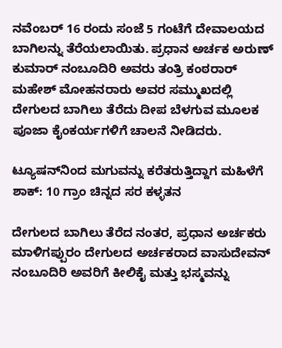ನವೆಂಬರ್ 16 ರಂದು ಸಂಜೆ 5 ಗಂಟೆಗೆ ದೇವಾಲಯದ ಬಾಗಿಲನ್ನು ತೆರೆಯಲಾಯಿತು. ಪ್ರಧಾನ ಅರ್ಚಕ ಅರುಣ್ ಕುಮಾರ್ ನಂಬೂದಿರಿ ಅವರು ತಂತ್ರಿ ಕಂಠರಾರ್ ಮಹೇಶ್ ಮೋಹನರಾರು ಅವರ ಸಮ್ಮುಖದಲ್ಲಿ ದೇಗುಲದ ಬಾಗಿಲು ತೆರೆದು ದೀಪ ಬೆಳಗುವ ಮೂಲಕ ಪೂಜಾ ಕೈಂಕರ್ಯಗಳಿಗೆ ಚಾಲನೆ ನೀಡಿದರು.

ಟ್ಯೂಷನ್‌ನಿಂದ ಮಗುವನ್ನು ಕರೆತರುತ್ತಿದ್ದಾಗ ಮಹಿಳೆಗೆ ಶಾಕ್: 10 ಗ್ರಾಂ ಚಿನ್ನದ ಸರ ಕಳ್ಳತನ

ದೇಗುಲದ ಬಾಗಿಲು ತೆರೆದ ನಂತರ, ಪ್ರಧಾನ ಅರ್ಚಕರು ಮಾಳಿಗಪ್ಪುರಂ ದೇಗುಲದ ಅರ್ಚಕರಾದ ವಾಸುದೇವನ್ ನಂಬೂದಿರಿ ಅವರಿಗೆ ಕೀಲಿಕೈ ಮತ್ತು ಭಸ್ಮವನ್ನು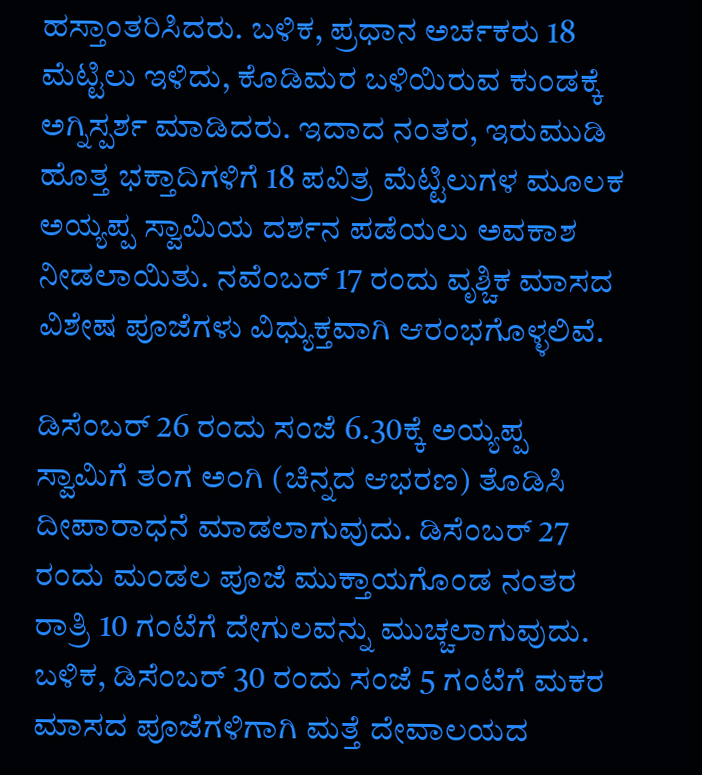ಹಸ್ತಾಂತರಿಸಿದರು. ಬಳಿಕ, ಪ್ರಧಾನ ಅರ್ಚಕರು 18 ಮೆಟ್ಟಿಲು ಇಳಿದು, ಕೊಡಿಮರ ಬಳಿಯಿರುವ ಕುಂಡಕ್ಕೆ ಅಗ್ನಿಸ್ಪರ್ಶ ಮಾಡಿದರು. ಇದಾದ ನಂತರ, ಇರುಮುಡಿ ಹೊತ್ತ ಭಕ್ತಾದಿಗಳಿಗೆ 18 ಪವಿತ್ರ ಮೆಟ್ಟಿಲುಗಳ ಮೂಲಕ ಅಯ್ಯಪ್ಪ ಸ್ವಾಮಿಯ ದರ್ಶನ ಪಡೆಯಲು ಅವಕಾಶ ನೀಡಲಾಯಿತು. ನವೆಂಬರ್ 17 ರಂದು ವೃಶ್ಚಿಕ ಮಾಸದ ವಿಶೇಷ ಪೂಜೆಗಳು ವಿಧ್ಯುಕ್ತವಾಗಿ ಆರಂಭಗೊಳ್ಳಲಿವೆ.

ಡಿಸೆಂಬರ್ 26 ರಂದು ಸಂಜೆ 6.30ಕ್ಕೆ ಅಯ್ಯಪ್ಪ ಸ್ವಾಮಿಗೆ ತಂಗ ಅ೦ಗಿ (ಚಿನ್ನದ ಆಭರಣ) ತೊಡಿಸಿ ದೀಪಾರಾಧನೆ ಮಾಡಲಾಗುವುದು. ಡಿಸೆಂಬರ್ 27 ರಂದು ಮಂಡಲ ಪೂಜೆ ಮುಕ್ತಾಯಗೊಂಡ ನಂತರ ರಾತ್ರಿ 10 ಗಂಟೆಗೆ ದೇಗುಲವನ್ನು ಮುಚ್ಚಲಾಗುವುದು. ಬಳಿಕ, ಡಿಸೆಂಬರ್ 30 ರಂದು ಸಂಜೆ 5 ಗಂಟೆಗೆ ಮಕರ ಮಾಸದ ಪೂಜೆಗಳಿಗಾಗಿ ಮತ್ತೆ ದೇವಾಲಯದ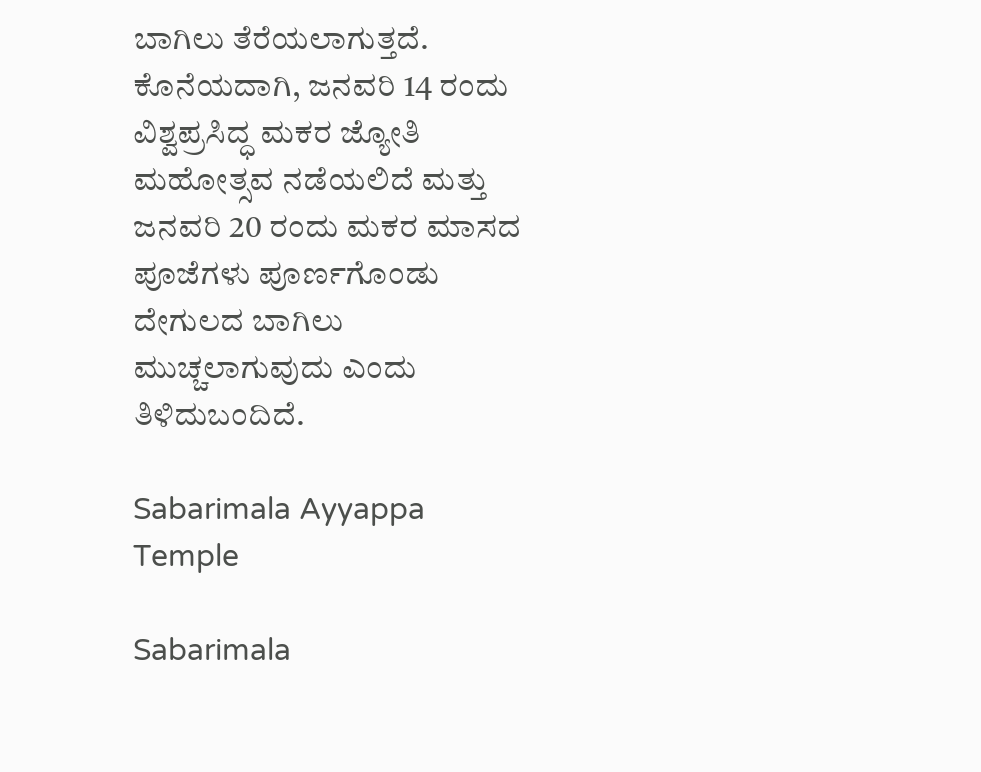ಬಾಗಿಲು ತೆರೆಯಲಾಗುತ್ತದೆ. ಕೊನೆಯದಾಗಿ, ಜನವರಿ 14 ರಂದು ವಿಶ್ವಪ್ರಸಿದ್ಧ ಮಕರ ಜ್ಯೋತಿ ಮಹೋತ್ಸವ ನಡೆಯಲಿದೆ ಮತ್ತು ಜನವರಿ 20 ರಂದು ಮಕರ ಮಾಸದ ಪೂಜೆಗಳು ಪೂರ್ಣಗೊಂಡು ದೇಗುಲದ ಬಾಗಿಲು ಮುಚ್ಚಲಾಗುವುದು ಎಂದು ತಿಳಿದುಬಂದಿದೆ.

Sabarimala Ayyappa Temple

Sabarimala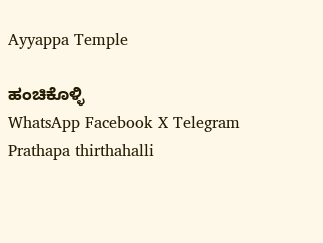Ayyappa Temple

ಹಂಚಿಕೊಳ್ಳಿ
WhatsApp Facebook X Telegram
Prathapa thirthahalli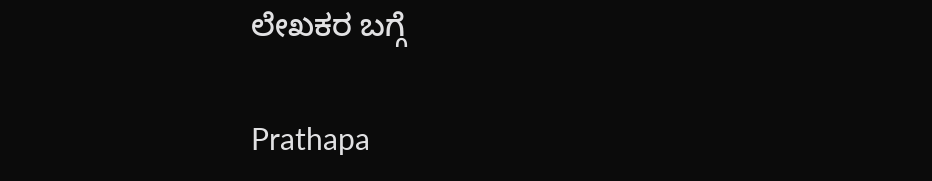ಲೇಖಕರ ಬಗ್ಗೆ

Prathapa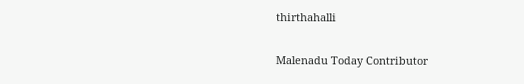thirthahalli

Malenadu Today Contributor